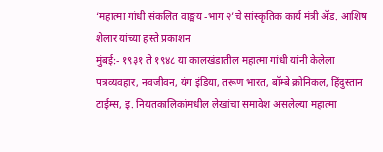‘महात्मा गांधी संकलित वाङ्मय -भाग २’चे सांस्कृतिक कार्य मंत्री ॲड. आशिष शेलार यांच्या हस्ते प्रकाशन
मुंबई:- १९३१ ते १९४८ या कालखंडातील महात्मा गांधी यांनी केलेला पत्रव्यवहार, नवजीवन, यंग इंडिया, तरूण भारत, बॉम्बे क्रोनिकल, हिंदुस्तान टाईम्स, इ. नियतकालिकांमधील लेखांचा समावेश असलेल्या महात्मा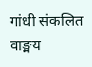गांधी संकलित वाङ्मय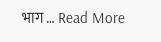भाग … Read More